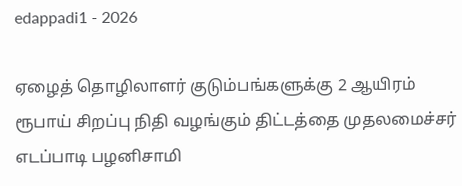edappadi1 - 2026

ஏழைத் தொழிலாளர் குடும்பங்களுக்கு 2 ஆயிரம் ரூபாய் சிறப்பு நிதி வழங்கும் திட்டத்தை முதலமைச்சர் எடப்பாடி பழனிசாமி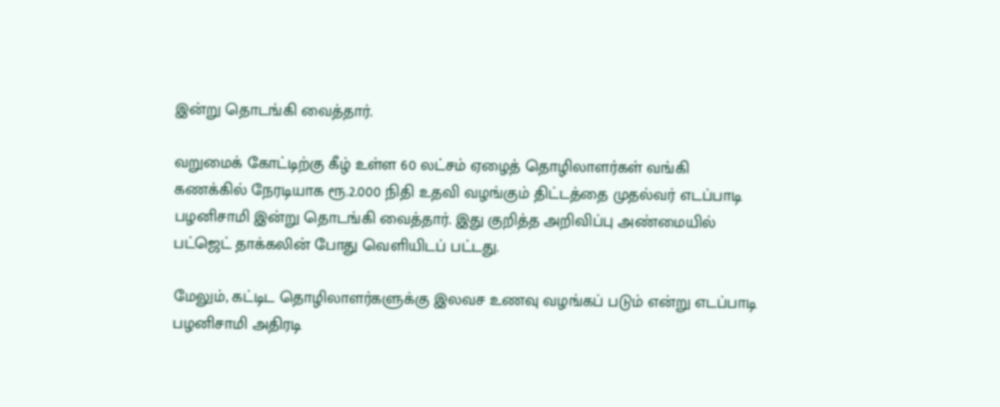இன்று தொடங்கி வைத்தார்.

வறுமைக் கோட்டிற்கு கீழ் உள்ள 60 லட்சம் ஏழைத் தொழிலாளர்கள் வங்கி கணக்கில் நேரடியாக ரூ.2.000 நிதி உதவி வழங்கும் திட்டத்தை முதல்வர் எடப்பாடி பழனிசாமி இன்று தொடங்கி வைத்தார். இது குறித்த அறிவிப்பு அண்மையில் பட்ஜெட் தாக்கலின் போது வெளியிடப் பட்டது.

மேலும், கட்டிட தொழிலாளர்களுக்கு இலவச உணவு வழங்கப் படும் என்று எடப்பாடி பழனிசாமி அதிரடி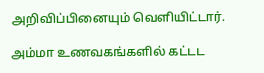அறிவிப்பினையும் வெளியிட்டார்.

அம்மா உணவகங்களில் கட்டட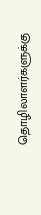தொழிலாளர்களுக்கு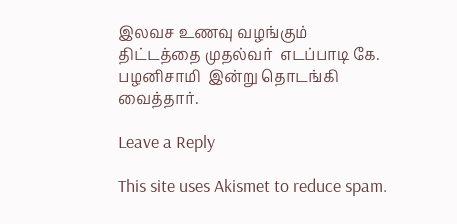இலவச உணவு வழங்கும் திட்டத்தை முதல்வர்  எடப்பாடி கே. பழனிசாமி  இன்று தொடங்கி வைத்தார்.

Leave a Reply

This site uses Akismet to reduce spam.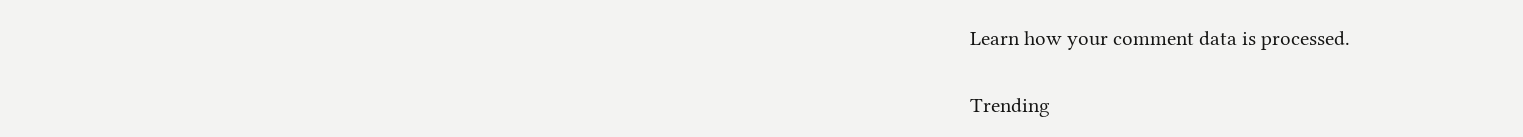Learn how your comment data is processed.

Trending